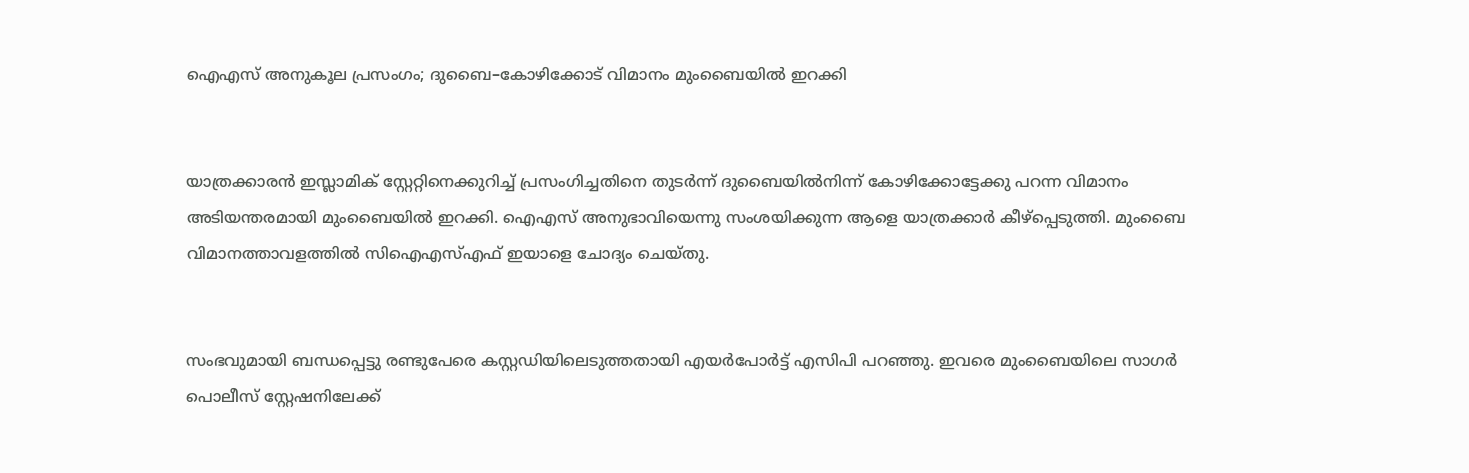ഐഎസ് അനുകൂല പ്രസംഗം; ദുബൈ–കോഴിക്കോട് വിമാനം മുംബൈയില്‍ ഇറക്കി


യാത്രക്കാരന്‍ ഇസ്ലാമിക് സ്റ്റേറ്റിനെക്കുറിച്ച് പ്രസംഗിച്ചതിനെ തുടര്‍ന്ന് ദുബൈയില്‍നിന്ന് കോഴിക്കോട്ടേക്കു പറന്ന വിമാനം അടിയന്തരമായി മുംബൈയില്‍ ഇറക്കി. ഐഎസ് അനുഭാവിയെന്നു സംശയിക്കുന്ന ആളെ യാത്രക്കാര്‍ കീഴ്പ്പെടുത്തി. മുംബൈ വിമാനത്താവളത്തില്‍ സിഐഎസ്എഫ് ഇയാളെ ചോദ്യം ചെയ്തു.


സംഭവുമായി ബന്ധപ്പെട്ടു രണ്ടുപേരെ കസ്റ്റഡിയിലെടുത്തതായി എയര്‍പോര്‍ട്ട് എസിപി പറഞ്ഞു. ഇവരെ മുംബൈയിലെ സാഗര്‍ പൊലീസ് സ്റ്റേഷനിലേക്ക്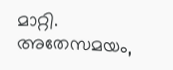മാറ്റി. അതേസമയം,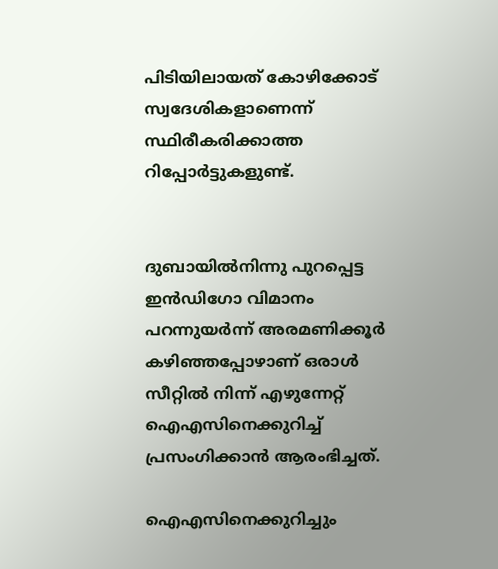പിടിയിലായത് കോഴിക്കോട് സ്വദേശികളാണെന്ന് സ്ഥിരീകരിക്കാത്ത റിപ്പോര്‍ട്ടുകളുണ്ട്.


ദുബായില്‍നിന്നു പുറപ്പെട്ട ഇന്‍ഡിഗോ വിമാനം പറന്നുയര്‍ന്ന് അരമണിക്കൂര്‍ കഴിഞ്ഞപ്പോഴാണ് ഒരാള്‍ സീറ്റില്‍ നിന്ന് എഴുന്നേറ്റ് ഐഎസിനെക്കുറിച്ച് പ്രസംഗിക്കാന്‍ ആരംഭിച്ചത്.

ഐഎസിനെക്കുറിച്ചും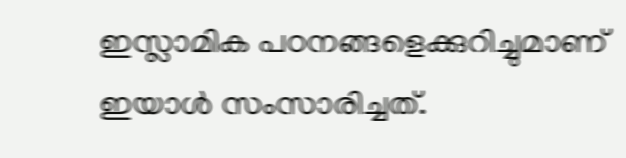ഇസ്ലാമിക പഠനങ്ങളെക്കുറിച്ചുമാണ് ഇയാള്‍ സംസാരിച്ചത്.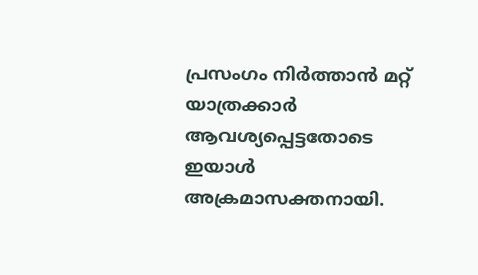പ്രസംഗം നിര്‍ത്താന്‍ മറ്റ് യാത്രക്കാര്‍ ആവശ്യപ്പെട്ടതോടെ ഇയാള്‍ അക്രമാസക്തനായി.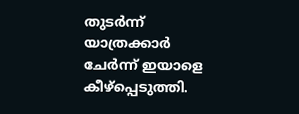തുടര്‍ന്ന് യാത്രക്കാര്‍ ചേര്‍ന്ന് ഇയാളെ കീഴ്പ്പെടുത്തി.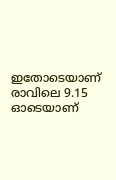ഇതോടെയാണ് രാവിലെ 9.15 ഓടെയാണ്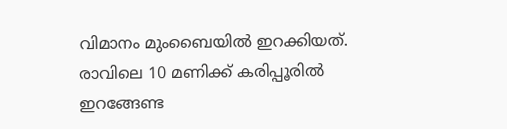വിമാനം മുംബൈയില്‍ ഇറക്കിയത്. രാവിലെ 10 മണിക്ക് കരിപ്പൂരില്‍ ഇറങ്ങേണ്ട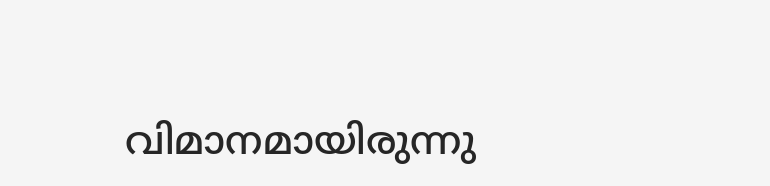വിമാനമായിരുന്നു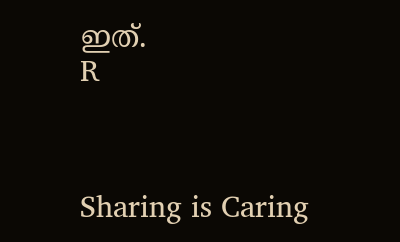ഇത്.
R



Sharing is Caring